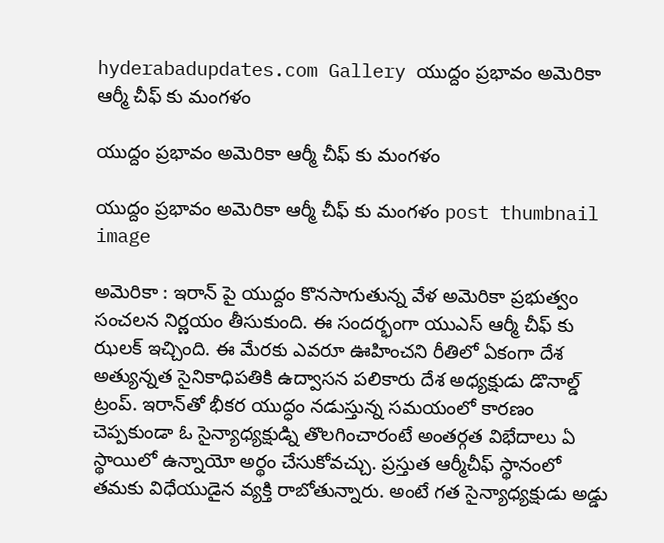hyderabadupdates.com Gallery యుద్దం ప్ర‌భావం అమెరికా ఆర్మీ చీఫ్ కు మంగ‌ళం

యుద్దం ప్ర‌భావం అమెరికా ఆర్మీ చీఫ్ కు మంగ‌ళం

యుద్దం ప్ర‌భావం అమెరికా ఆర్మీ చీఫ్ కు మంగ‌ళం post thumbnail image

అమెరికా : ఇరాన్ పై యుద్దం కొన‌సాగుతున్న వేళ అమెరికా ప్ర‌భుత్వం సంచ‌ల‌న నిర్ణ‌యం తీసుకుంది. ఈ సంద‌ర్భంగా యుఎస్ ఆర్మీ చీఫ్ కు ఝ‌ల‌క్ ఇచ్చింది. ఈ మేర‌కు ఎవ‌రూ ఊహించ‌ని రీతిలో ఏకంగా దేశ అత్యున్న‌త సైనికాధిప‌తికి ఉద్వాస‌న ప‌లికారు దేశ అధ్య‌క్షుడు డొనాల్డ్ ట్రంప్. ఇరాన్‌తో భీకర యుద్ధం నడుస్తున్న సమయంలో కారణం చెప్పకుండా ఓ సైన్యాధ్యక్షుడ్ని తొలగించారంటే అంతర్గత విభేదాలు ఏ స్థాయిలో ఉన్నాయో అర్థం చేసుకోవచ్చు. ప్రస్తుత ఆర్మీచీఫ్‌ స్థానంలో తమకు విధేయుడైన వ్యక్తి రాబోతున్నారు. అంటే గత సైన్యాధ్యక్షుడు అడ్డు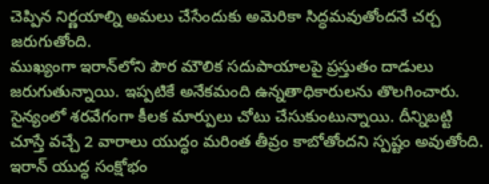చెప్పిన నిర్ణయాల్ని అమలు చేసేందుకు అమెరికా సిద్ధమవుతోందనే చర్చ జరుగుతోంది.
ముఖ్యంగా ఇరాన్‌లోని పౌర మౌలిక సదుపాయాలపై ప్రస్తుతం దాడులు జరుగుతున్నాయి. ఇప్పటికే అనేకమంది ఉన్నతాధికారులను తొలగించారు. సైన్యంలో శరవేగంగా కీలక మార్పులు చోటు చేసుకుంటున్నాయి. దీన్నిబట్టి చూస్తే వచ్చే 2 వారాలు యుద్ధం మరింత తీవ్రం కాబోతోందని స్పష్టం అవుతోంది. ఇరాన్ యుద్ధ సంక్షోభం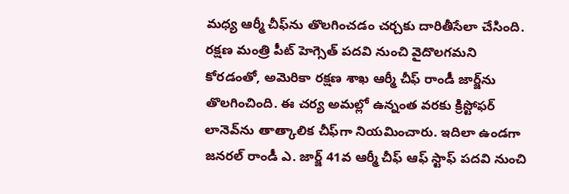మధ్య ఆర్మీ చీఫ్‌ను తొలగించ‌డం చ‌ర్చ‌కు దారితీసేలా చేసింది. రక్షణ మంత్రి పీట్ హెగ్సెత్ పదవి నుంచి వైదొలగమని కోరడంతో, అమెరికా రక్షణ శాఖ ఆర్మీ చీఫ్ రాండీ జార్జ్‌ను తొలగించింది. ఈ చర్య అమల్లో ఉన్నంత వరకు క్రిస్టోఫర్ లానెవ్‌ను తాత్కాలిక చీఫ్‌గా నియమించారు. ఇదిలా ఉండ‌గా జనరల్ రాండీ ఎ. జార్జ్ 41వ ఆర్మీ చీఫ్ ఆఫ్ స్టాఫ్ పదవి నుంచి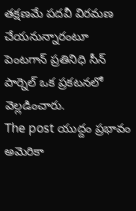తక్షణమే పదవీ విరమణ చేయనున్నారంటూ పెంట‌గాన్ ప్ర‌తినిధి సీన్ పార్నెల్ ఒక ప్ర‌క‌ట‌న‌లో వెల్ల‌డించారు.
The post యుద్దం ప్ర‌భావం అమెరికా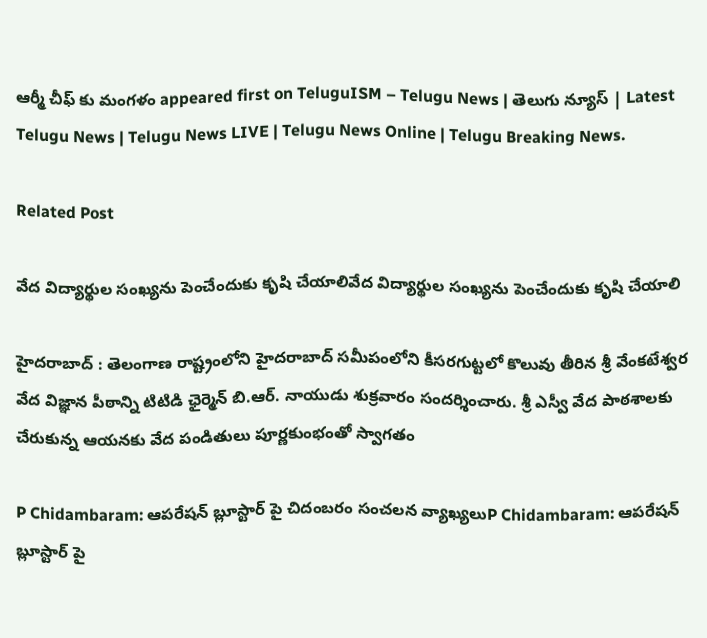ఆర్మీ చీఫ్ కు మంగ‌ళం appeared first on TeluguISM – Telugu News | తెలుగు న్యూస్ | Latest Telugu News | Telugu News LIVE | Telugu News Online | Telugu Breaking News.

Related Post

వేద విద్యార్థుల సంఖ్య‌ను పెంచేందుకు కృషి చేయాలివేద విద్యార్థుల సంఖ్య‌ను పెంచేందుకు కృషి చేయాలి

హైద‌రాబాద్ : తెలంగాణ రాష్ట్రంలోని హైదరాబాద్ సమీపంలోని కీసరగుట్టలో కొలువు తీరిన‌ శ్రీ వేంకటేశ్వర వేద విజ్ఞాన పీఠాన్ని టిటిడి ఛైర్మెన్ బి.ఆర్. నాయుడు శుక్రవారం సందర్శించారు. శ్రీ ఎస్వీ వేద పాఠశాలకు చేరుకున్న ఆయనకు వేద పండితులు పూర్ణకుంభంతో స్వాగతం

P Chidambaram: ఆపరేషన్ బ్లూస్టార్ పై చిదంబరం సంచలన వ్యాఖ్యలుP Chidambaram: ఆపరేషన్ బ్లూస్టార్ పై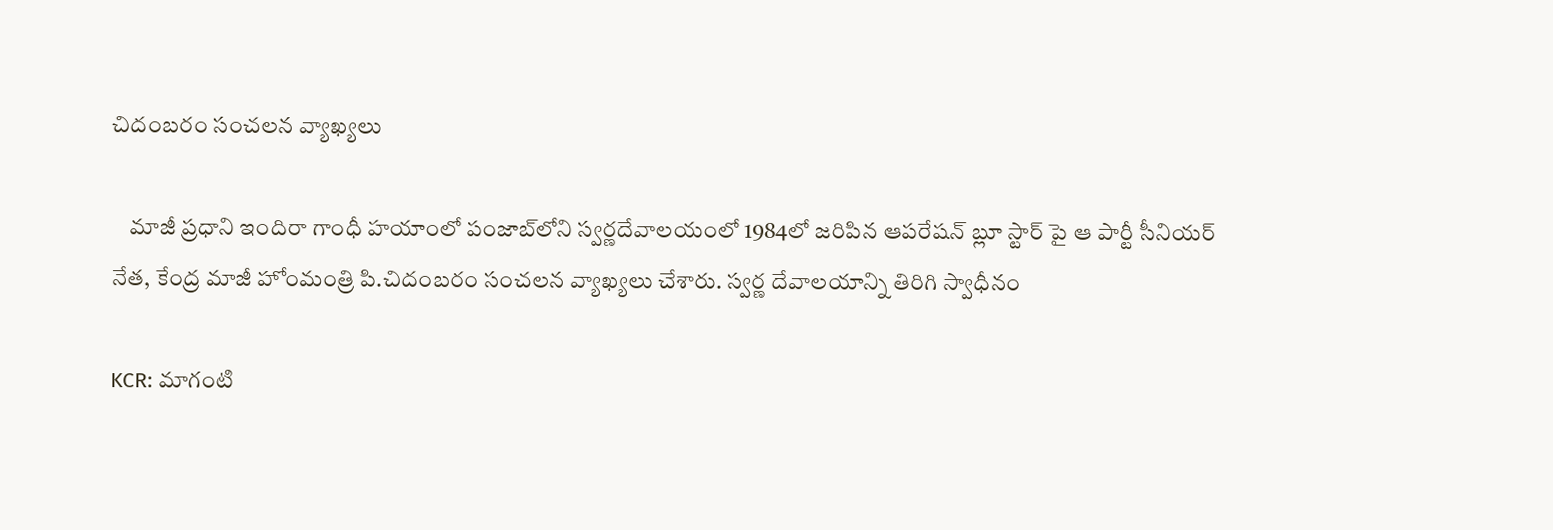చిదంబరం సంచలన వ్యాఖ్యలు

    మాజీ ప్రధాని ఇందిరా గాంధీ హయాంలో పంజాబ్‌లోని స్వర్ణదేవాలయంలో 1984లో జరిపిన ఆపరేషన్‌ బ్లూ స్టార్‌ పై ఆ పార్టీ సీనియర్ నేత, కేంద్ర మాజీ హోంమంత్రి పి.చిదంబరం సంచలన వ్యాఖ్యలు చేశారు. స్వర్ణ దేవాలయాన్ని తిరిగి స్వాధీనం

KCR: మాగంటి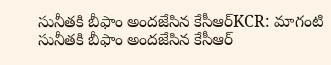సునీతకి బీఫాం అందజేసిన కేసీఆర్KCR: మాగంటి సునీతకి బీఫాం అందజేసిన కేసీఆర్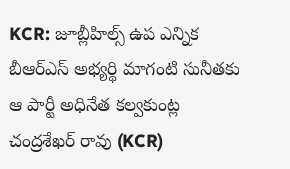KCR: జూబ్లీహిల్స్ ఉప ఎన్నిక బీఆర్ఎస్ అభ్యర్థి మాగంటి సునీతకు ఆ పార్టీ అధినేత కల్వకుంట్ల చంద్రశేఖర్ రావు (KCR)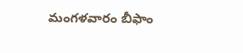మంగళవారం బీఫాం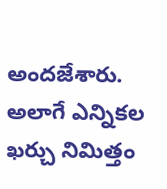అందజేశారు. అలాగే ఎన్నికల ఖర్చు నిమిత్తం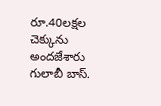రూ.40లక్షల చెక్కును అందజేశారు గులాబీ బాస్.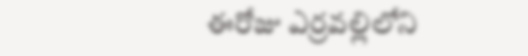ఈరోజు ఎర్రవల్లిలోని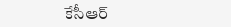కేసీఆర్